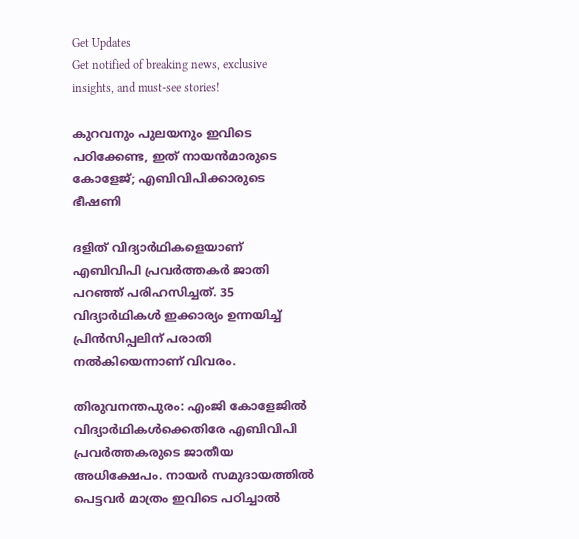Get Updates
Get notified of breaking news, exclusive insights, and must-see stories!

കുറവനും പുലയനും ഇവിടെ പഠിക്കേണ്ട, ഇത് നായന്‍മാരുടെ കോളേജ്; എബിവിപിക്കാരുടെ ഭീഷണി

ദളിത് വിദ്യാര്‍ഥികളെയാണ് എബിവിപി പ്രവര്‍ത്തകര്‍ ജാതി പറഞ്ഞ് പരിഹസിച്ചത്. 35 വിദ്യാര്‍ഥികള്‍ ഇക്കാര്യം ഉന്നയിച്ച് പ്രിന്‍സിപ്പലിന് പരാതി നല്‍കിയെന്നാണ് വിവരം.

തിരുവനന്തപുരം: എംജി കോളേജില്‍ വിദ്യാര്‍ഥികള്‍ക്കെതിരേ എബിവിപി പ്രവര്‍ത്തകരുടെ ജാതീയ അധിക്ഷേപം. നായര്‍ സമുദായത്തില്‍ പെട്ടവര്‍ മാത്രം ഇവിടെ പഠിച്ചാല്‍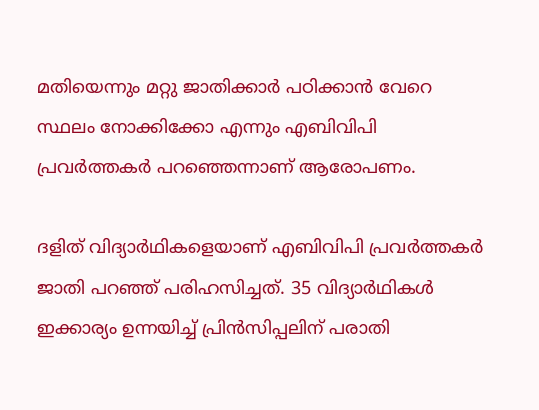മതിയെന്നും മറ്റു ജാതിക്കാര്‍ പഠിക്കാന്‍ വേറെ സ്ഥലം നോക്കിക്കോ എന്നും എബിവിപി പ്രവര്‍ത്തകര്‍ പറഞ്ഞെന്നാണ് ആരോപണം.

ദളിത് വിദ്യാര്‍ഥികളെയാണ് എബിവിപി പ്രവര്‍ത്തകര്‍ ജാതി പറഞ്ഞ് പരിഹസിച്ചത്. 35 വിദ്യാര്‍ഥികള്‍ ഇക്കാര്യം ഉന്നയിച്ച് പ്രിന്‍സിപ്പലിന് പരാതി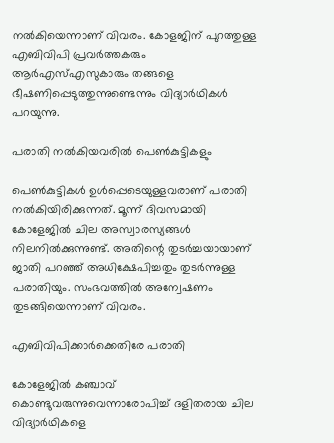നല്‍കിയെന്നാണ് വിവരം. കോളജിന് പുറത്തുള്ള എബിവിപി പ്രവര്‍ത്തകരും ആര്‍എസ്എസുകാരും തങ്ങളെ ഭീഷണിപ്പെടുത്തുന്നുണ്ടെന്നും വിദ്യാര്‍ഥികള്‍ പറയുന്നു.

പരാതി നല്‍കിയവരില്‍ പെണ്‍കുട്ടികളും

പെണ്‍കുട്ടികള്‍ ഉള്‍പ്പെടെയുള്ളവരാണ് പരാതി നല്‍കിയിരിക്കുന്നത്. മൂന്ന് ദിവസമായി കോളേജില്‍ ചില അസ്വാരസ്യങ്ങള്‍ നിലനില്‍ക്കുന്നുണ്ട്. അതിന്റെ തുടര്‍ച്ചയായാണ് ജാതി പറഞ്ഞ് അധിക്ഷേപിച്ചതും തുടര്‍ന്നുള്ള പരാതിയും. സംഭവത്തില്‍ അന്വേഷണം തുടങ്ങിയെന്നാണ് വിവരം.

എബിവിപിക്കാര്‍ക്കെതിരേ പരാതി

കോളേജില്‍ കഞ്ചാവ് കൊണ്ടുവരുന്നുവെന്നാരോപിച്ച് ദളിതരായ ചില വിദ്യാര്‍ഥികളെ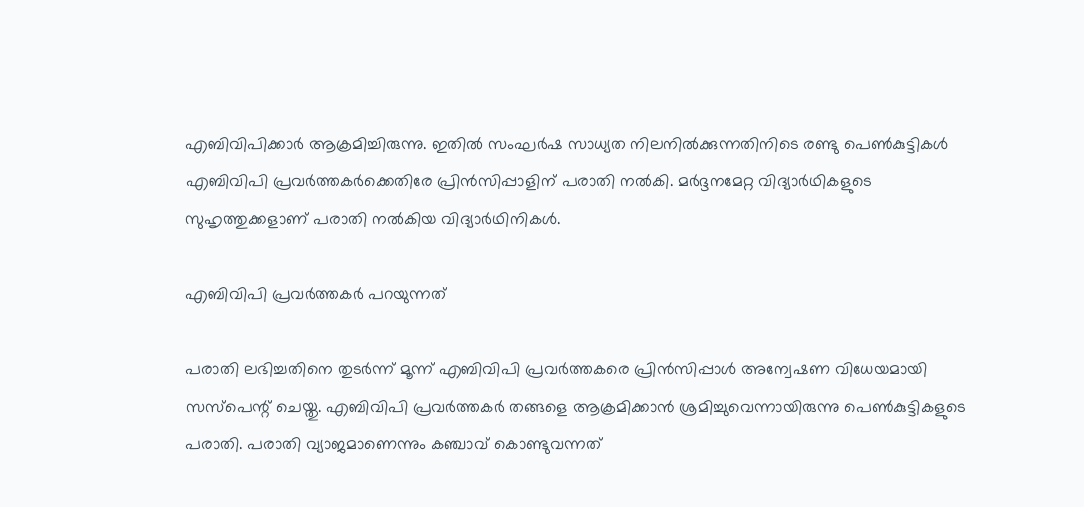എബിവിപിക്കാര്‍ ആക്രമിച്ചിരുന്നു. ഇതില്‍ സംഘര്‍ഷ സാധ്യത നിലനില്‍ക്കുന്നതിനിടെ രണ്ടു പെണ്‍കുട്ടികള്‍ എബിവിപി പ്രവര്‍ത്തകര്‍ക്കെതിരേ പ്രിന്‍സിപ്പാളിന് പരാതി നല്‍കി. മര്‍ദ്ദനമേറ്റ വിദ്യാര്‍ഥികളുടെ സുഹൃത്തുക്കളാണ് പരാതി നല്‍കിയ വിദ്യാര്‍ഥിനികള്‍.

എബിവിപി പ്രവര്‍ത്തകര്‍ പറയുന്നത്

പരാതി ലഭിച്ചതിനെ തുടര്‍ന്ന് മൂന്ന് എബിവിപി പ്രവര്‍ത്തകരെ പ്രിന്‍സിപ്പാള്‍ അന്വേഷണ വിധേയമായി സസ്‌പെന്റ് ചെയ്തു. എബിവിപി പ്രവര്‍ത്തകര്‍ തങ്ങളെ ആക്രമിക്കാന്‍ ശ്രമിച്ചുവെന്നായിരുന്നു പെണ്‍കുട്ടികളുടെ പരാതി. പരാതി വ്യാജമാണെന്നും കഞ്ചാവ് കൊണ്ടുവന്നത്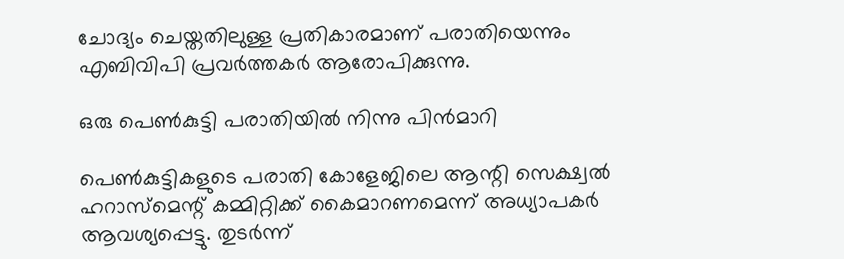ചോദ്യം ചെയ്തതിലുള്ള പ്രതികാരമാണ് പരാതിയെന്നും എബിവിപി പ്രവര്‍ത്തകര്‍ ആരോപിക്കുന്നു.

ഒരു പെണ്‍കുട്ടി പരാതിയില്‍ നിന്നു പിന്‍മാറി

പെണ്‍കുട്ടികളുടെ പരാതി കോളേജിലെ ആന്റി സെക്ഷ്വല്‍ ഹറാസ്‌മെന്റ് കമ്മിറ്റിക്ക് കൈമാറണമെന്ന് അധ്യാപകര്‍ ആവശ്യപ്പെട്ടു. തുടര്‍ന്ന്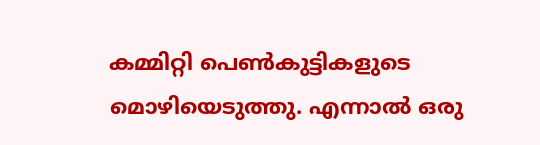കമ്മിറ്റി പെണ്‍കുട്ടികളുടെ മൊഴിയെടുത്തു. എന്നാല്‍ ഒരു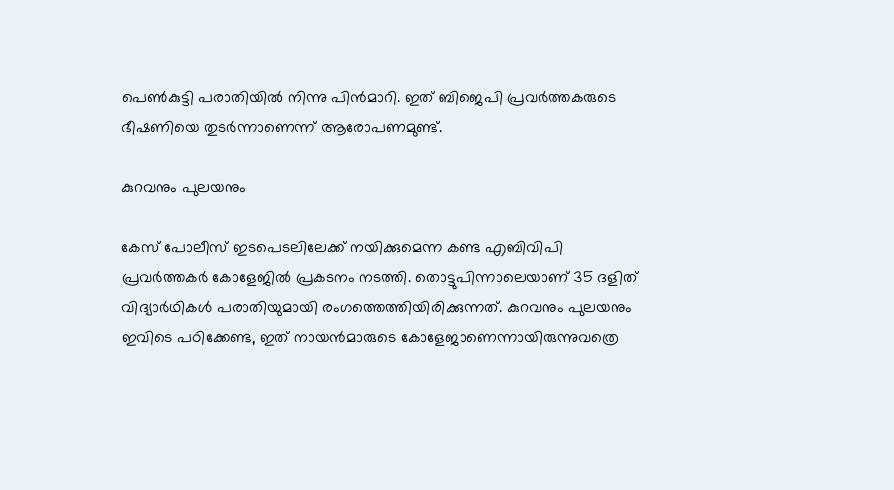പെണ്‍കുട്ടി പരാതിയില്‍ നിന്നു പിന്‍മാറി. ഇത് ബിജെപി പ്രവര്‍ത്തകരുടെ ഭീഷണിയെ തുടര്‍ന്നാണെന്ന് ആരോപണമുണ്ട്.

കുറവനും പുലയനും

കേസ് പോലീസ് ഇടപെടലിലേക്ക് നയിക്കുമെന്ന കണ്ട എബിവിപി പ്രവര്‍ത്തകര്‍ കോളേജില്‍ പ്രകടനം നടത്തി. തൊട്ടുപിന്നാലെയാണ് 35 ദളിത് വിദ്യാര്‍ഥികള്‍ പരാതിയുമായി രംഗത്തെത്തിയിരിക്കുന്നത്. കുറവനും പുലയനും ഇവിടെ പഠിക്കേണ്ട, ഇത് നായന്‍മാരുടെ കോളേജാണെന്നായിരുന്നുവത്രെ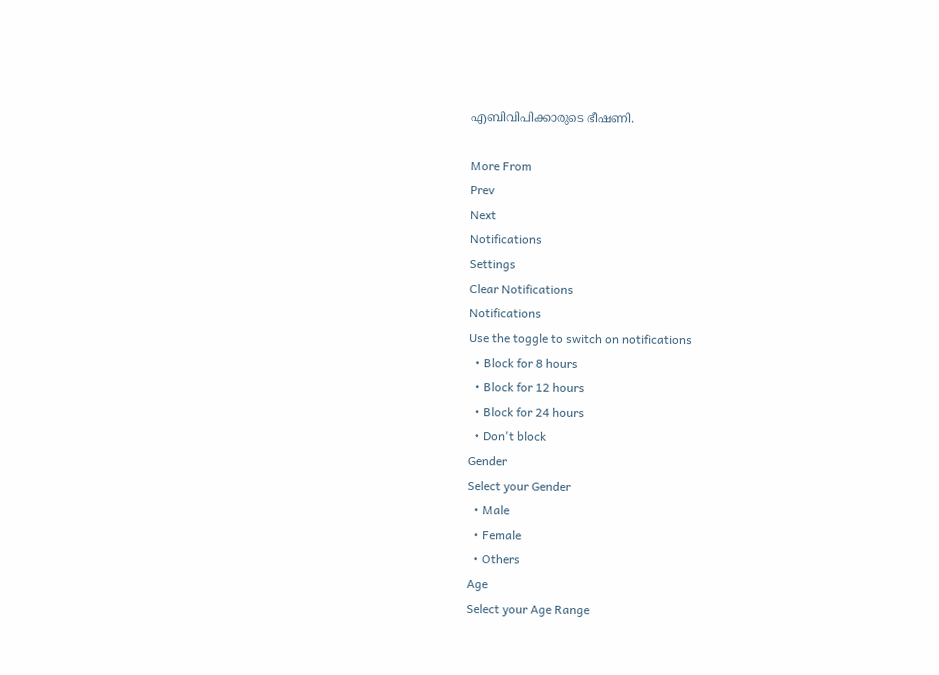എബിവിപിക്കാരുടെ ഭീഷണി.

More From
Prev
Next
Notifications
Settings
Clear Notifications
Notifications
Use the toggle to switch on notifications
  • Block for 8 hours
  • Block for 12 hours
  • Block for 24 hours
  • Don't block
Gender
Select your Gender
  • Male
  • Female
  • Others
Age
Select your Age Range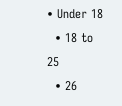• Under 18
  • 18 to 25
  • 26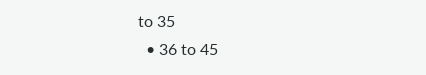to 35
  • 36 to 45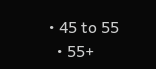• 45 to 55
  • 55+